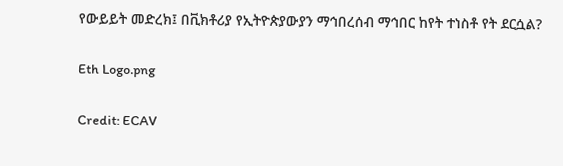የውይይት መድረክ፤ በቪክቶሪያ የኢትዮጵያውያን ማኅበረሰብ ማኅበር ከየት ተነስቶ የት ደርሷል?

Eth Logo.png

Credit: ECAV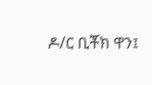ዶ/ር ቢቾክ ዋን፤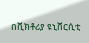በቪክቶሪያ ዩኒቨርሲቲ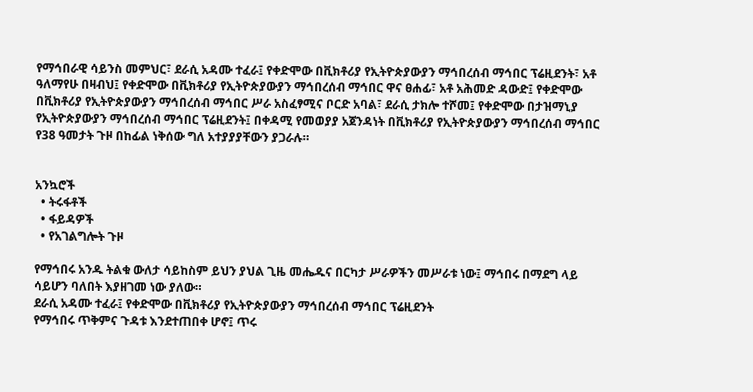የማኅበራዊ ሳይንስ መምህር፣ ደራሲ አዳሙ ተፈራ፤ የቀድሞው በቪክቶሪያ የኢትዮጵያውያን ማኅበረሰብ ማኅበር ፕሬዚደንት፣ አቶ ዓለማየሁ በዛብህ፤ የቀድሞው በቪክቶሪያ የኢትዮጵያውያን ማኅበረሰብ ማኅበር ዋና ፀሐፊ፣ አቶ አሕመድ ዳውድ፤ የቀድሞው በቪክቶሪያ የኢትዮጵያውያን ማኅበረሰብ ማኅበር ሥራ አስፈፃሚና ቦርድ አባል፣ ደራሲ ታክሎ ተሾመ፤ የቀድሞው በታዝማኒያ የኢትዮጵያውያን ማኅበረሰብ ማኅበር ፕሬዚደንት፤ በቀዳሚ የመወያያ አጀንዳነት በቪክቶሪያ የኢትዮጵያውያን ማኅበረሰብ ማኅበር የ38 ዓመታት ጉዞ በከፊል ነቅሰው ግለ አተያያያቸውን ያጋራሉ።


አንኳሮች
  • ትሩፋቶች
  • ፋይዳዎች
  • የአገልግሎት ጉዞ

የማኅበሩ አንዱ ትልቁ ውለታ ሳይከስም ይህን ያህል ጊዜ መሔዱና በርካታ ሥራዎችን መሥራቱ ነው፤ ማኅበሩ በማደግ ላይ ሳይሆን ባለበት እያዘገመ ነው ያለው።
ደራሲ አዳሙ ተፈራ፤ የቀድሞው በቪክቶሪያ የኢትዮጵያውያን ማኅበረሰብ ማኅበር ፕሬዚደንት
የማኅበሩ ጥቅምና ጉዳቱ እንደተጠበቀ ሆኖ፤ ጥሩ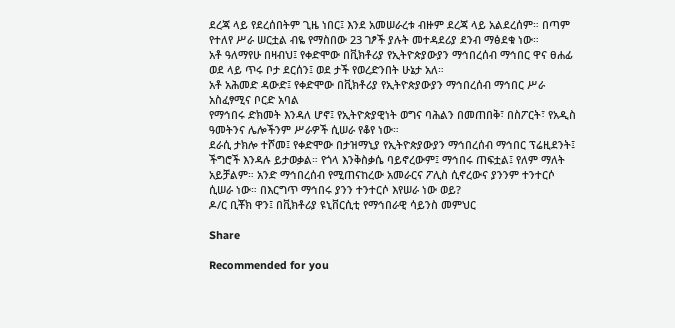ደረጃ ላይ የደረሰበትም ጊዜ ነበር፤ እንደ አመሠራረቱ ብዙም ደረጃ ላይ አልደረሰም። በጣም የተለየ ሥራ ሠርቷል ብዬ የማስበው 23 ገፆች ያሉት መተዳደሪያ ደንብ ማፅደቁ ነው።
አቶ ዓለማየሁ በዛብህ፤ የቀድሞው በቪክቶሪያ የኢትዮጵያውያን ማኅበረሰብ ማኅበር ዋና ፀሐፊ
ወደ ላይ ጥሩ ቦታ ደርሰን፤ ወደ ታች የወረድንበት ሁኔታ አለ።
አቶ አሕመድ ዳውድ፤ የቀድሞው በቪክቶሪያ የኢትዮጵያውያን ማኅበረሰብ ማኅበር ሥራ አስፈፃሚና ቦርድ አባል
የማኅበሩ ድክመት እንዳለ ሆኖ፤ የኢትዮጵያዊነት ወግና ባሕልን በመጠበቅ፣ በስፖርት፣ የአዲስ ዓመትንና ሌሎችንም ሥራዎች ሲሠራ የቆየ ነው።
ደራሲ ታክሎ ተሾመ፤ የቀድሞው በታዝማኒያ የኢትዮጵያውያን ማኅበረሰብ ማኅበር ፕሬዚደንት፤
ችግሮች እንዳሉ ይታወቃል። የጎላ እንቅስቃሴ ባይኖረውም፤ ማኅበሩ ጠፍቷል፤ የለም ማለት አይቻልም። አንድ ማኅበረሰብ የሚጠናከረው አመራርና ፖሊስ ሲኖረውና ያንንም ተንተርሶ ሲሠራ ነው። በእርግጥ ማኅበሩ ያንን ተንተርሶ እየሠራ ነው ወይ?
ዶ/ር ቢቾክ ዋን፤ በቪክቶሪያ ዩኒቨርሲቲ የማኅበራዊ ሳይንስ መምህር

Share

Recommended for you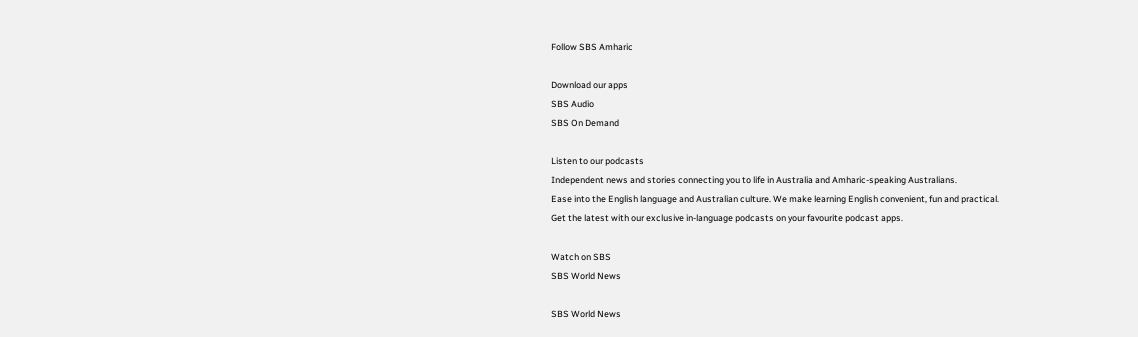Follow SBS Amharic

Download our apps
SBS Audio
SBS On Demand

Listen to our podcasts
Independent news and stories connecting you to life in Australia and Amharic-speaking Australians.
Ease into the English language and Australian culture. We make learning English convenient, fun and practical.
Get the latest with our exclusive in-language podcasts on your favourite podcast apps.

Watch on SBS
SBS World News

SBS World News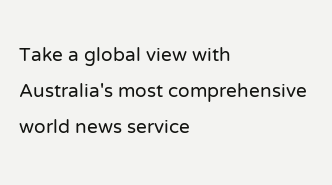Take a global view with Australia's most comprehensive world news service